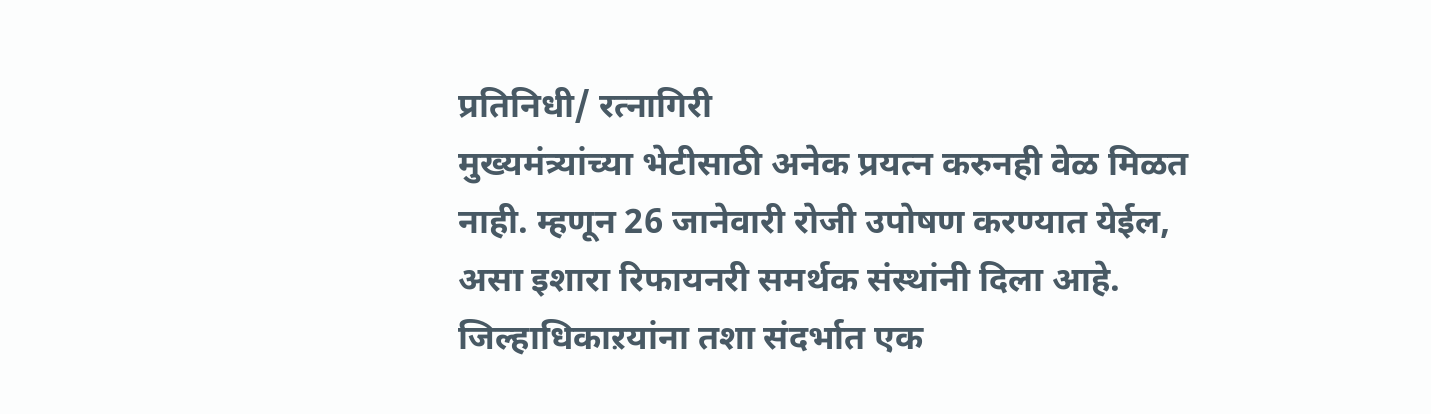प्रतिनिधी/ रत्नागिरी
मुख्यमंत्र्यांच्या भेटीसाठी अनेक प्रयत्न करुनही वेळ मिळत नाही. म्हणून 26 जानेवारी रोजी उपोषण करण्यात येईल, असा इशारा रिफायनरी समर्थक संस्थांनी दिला आहे. जिल्हाधिकाऱयांना तशा संदर्भात एक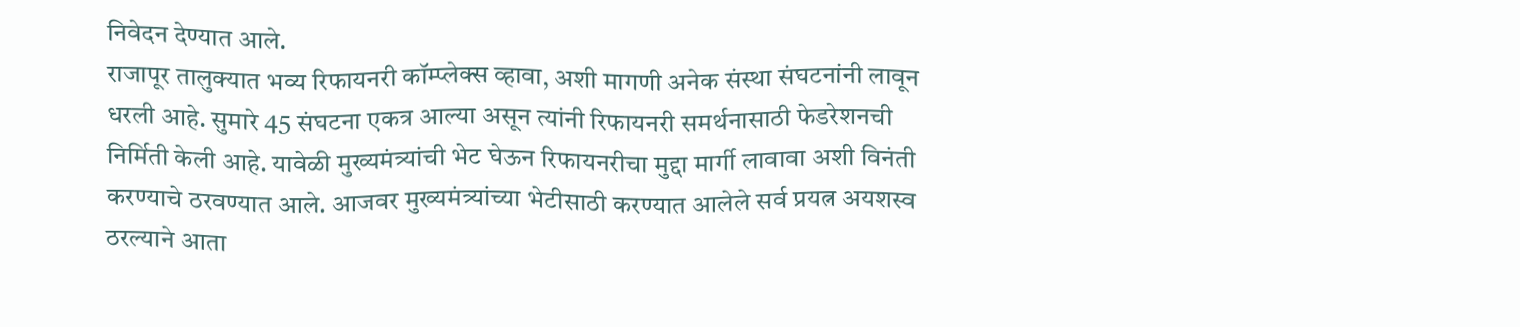निवेदन देण्यात आले.
राजापूर तालुक्यात भव्य रिफायनरी कॉम्प्लेक्स व्हावा, अशी मागणी अनेक संस्था संघटनांनी लावून धरली आहे. सुमारे 45 संघटना एकत्र आल्या असून त्यांनी रिफायनरी समर्थनासाठी फेडरेशनची निर्मिती केली आहे. यावेळी मुख्यमंत्र्यांची भेट घेऊन रिफायनरीचा मुद्दा मार्गी लावावा अशी विनंती करण्याचे ठरवण्यात आले. आजवर मुख्यमंत्र्यांच्या भेटीसाठी करण्यात आलेले सर्व प्रयत्न अयशस्व ठरल्याने आता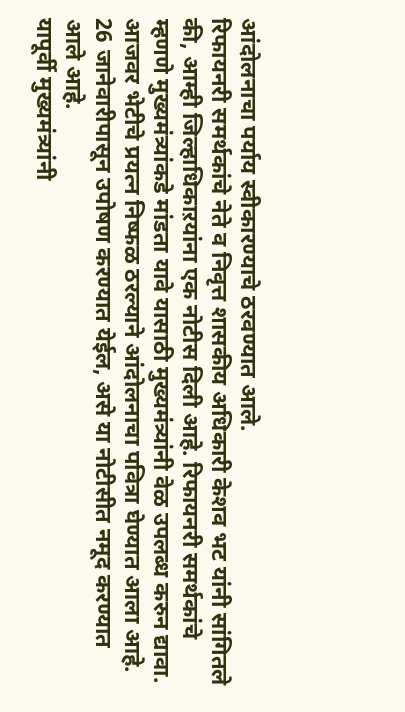आंदोलनाचा पर्याय स्वीकारण्याचे ठरवण्यात आले.
रिफायनरी समर्थकांचे नेते व निवृत्त शासकीय अधिकारी केशव भट यांनी सांगितले की, आम्ही जिल्हाधिकाऱयांना एक नोटीस दिली आहे. रिफायनरी समर्थकांचे म्हणणे मुख्यमंत्र्यांकडे मांडता यावे यासाठी मुख्यमंत्र्यांनी वेळ उपलब्ध करुन द्यावा. आजवर भेटीचे प्रयत्न निष्फळ ठरल्याने आंदोलनाचा पवित्रा घेण्यात आला आहे. 26 जानेवारीपासून उपोषण करण्यात येईल, असे या नोटीसीत नमूद करण्यात आले आहे.
यापूर्वी मुख्यमंत्र्यांनी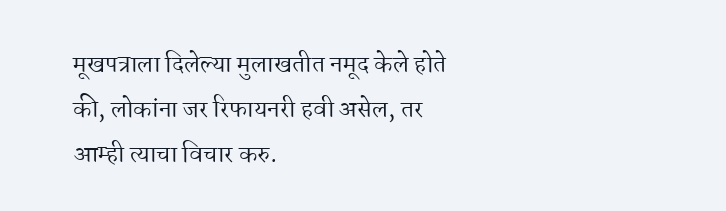मूखपत्राला दिलेल्या मुलाखतीत नमूद केले होते की, लोकांना जर रिफायनरी हवी असेल, तर आम्ही त्याचा विचार करु.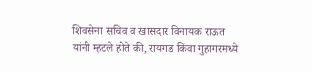शिवसेना सचिव व खासदार विनायक राऊत यांनी म्हटले होते की, रायगड किंवा गुहागरमध्ये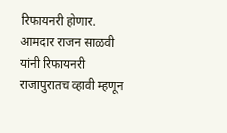रिफायनरी होणार. आमदार राजन साळवी यांनी रिफायनरी राजापुरातच व्हावी म्हणून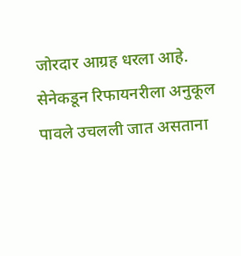जोरदार आग्रह धरला आहे. सेनेकडून रिफायनरीला अनुकूल पावले उचलली जात असताना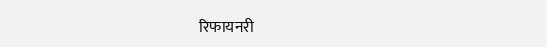रिफायनरी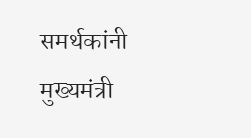समर्थकांनी मुख्यमंत्री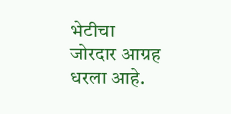भेटीचा जोरदार आग्रह धरला आहे.